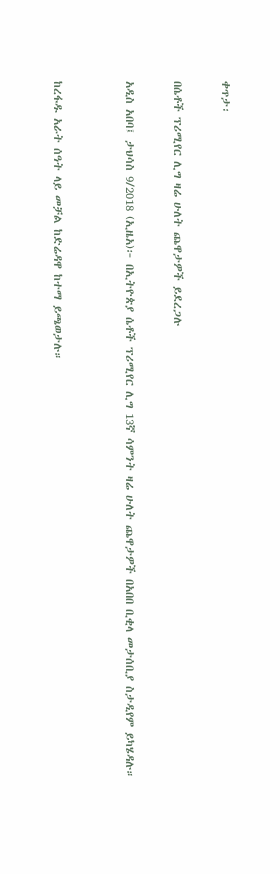ቀጥታ፡

በሴቶች ፕሪሚየር ሊግ ዛሬ ሁለት ጨዋታዎች ይደረጋሉ

አዲስ አበባ፤ ታህሳስ 9/2018 (ኢዜአ)፦ በኢትዮጵያ ሴቶች ፕሪሚየር ሊግ 13ኛ ሳምንት ዛሬ ሁለት ጨዋታዎች በአበበ ቢቂላ መታሰቢያ ስታዲየም ይካሄዳሉ።


ከረፋዱ አራት ሰዓት ላይ መቻል ከድሬዳዋ ከተማ ይጫወታሉ።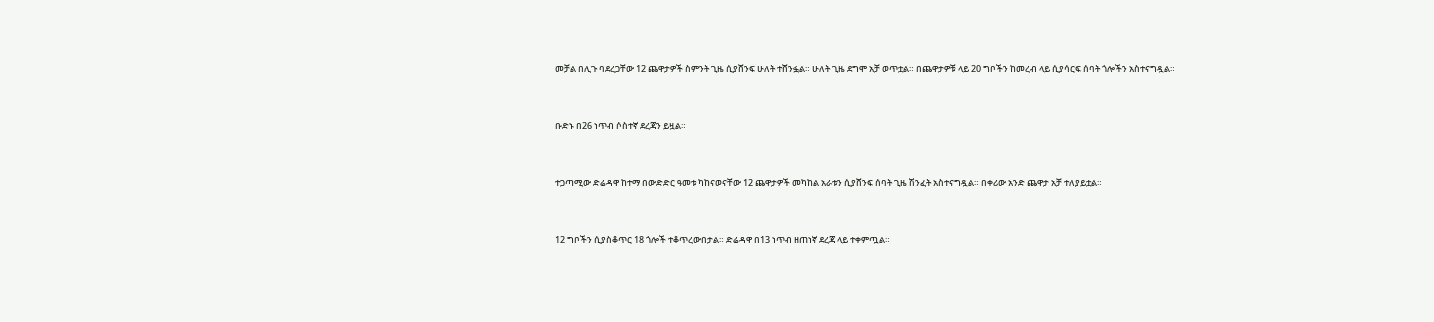መቻል በሊጉ ባደረጋቸው 12 ጨዋታዎች ስምንት ጊዜ ሲያሸንፍ ሁለት ተሸንፏል። ሁለት ጊዜ ደግሞ አቻ ወጥቷል። በጨዋታዎቹ ላይ 20 ግቦችን ከመረብ ላይ ሲያሳርፍ ሰባት ጎሎችን አስተናግዷል።


ቡድኑ በ26 ነጥብ ሶስተኛ ደረጃን ይዟል።


ተጋጣሚው ድሬዳዋ ከተማ በውድድር ዓመቱ ካከናወናቸው 12 ጨዋታዎች መካከል አራቱን ሲያሸንፍ ሰባት ጊዜ ሽንፈት አስተናግዷል። በቀሪው አንድ ጨዋታ አቻ ተለያይቷል።


12 ግቦችን ሲያስቆጥር 18 ጎሎች ተቆጥረውበታል። ድሬዳዋ በ13 ነጥብ ዘጠነኛ ደረጃ ላይ ተቀምጧል።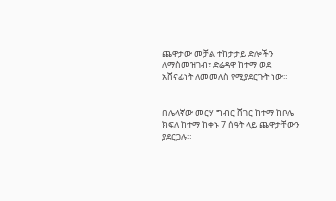ጨዋታው መቻል ተከታታይ ድሎችን ለማስመዝገብ፣ ድሬዳዋ ከተማ ወደ አሸናፊነት ለመመለስ የሚያደርጉት ነው።


በሌላኛው መርሃ ግብር ሸገር ከተማ ከቦሌ ክፍለ ከተማ ከቀኑ 7 ሰዓት ላይ ጨዋታቸውን ያደርጋሉ።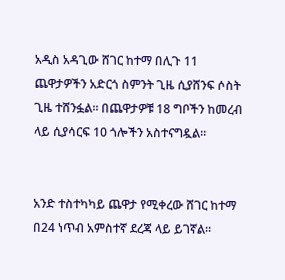አዲስ አዳጊው ሸገር ከተማ በሊጉ 11 ጨዋታዎችን አድርጎ ስምንት ጊዜ ሲያሸንፍ ሶስት ጊዜ ተሸንፏል። በጨዋታዎቹ 18 ግቦችን ከመረብ ላይ ሲያሳርፍ 10 ጎሎችን አስተናግዷል።


አንድ ተስተካካይ ጨዋታ የሚቀረው ሸገር ከተማ በ24 ነጥብ አምስተኛ ደረጃ ላይ ይገኛል።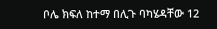ቦሌ ክፍለ ከተማ በሊጉ ባካሄዳቸው 12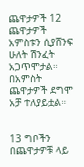ጨዋታዎች 12 ጨዋታዎች አምስቱን ሲያሸንፍ ሁለት ሽንፈት አጋጥሞታል። በአምስት ጨዋታዎች ደግሞ አቻ ተለያይቷል።


13 ግቦችን በጨዋታዎቹ ላይ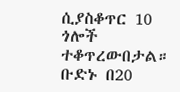ሲያስቆጥር 10 ጎሎች ተቆጥረውበታል። ቡድኑ በ20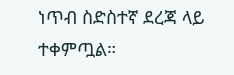ነጥብ ስድስተኛ ደረጃ ላይ ተቀምጧል።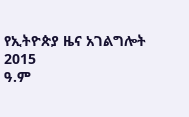የኢትዮጵያ ዜና አገልግሎት
2015
ዓ.ም